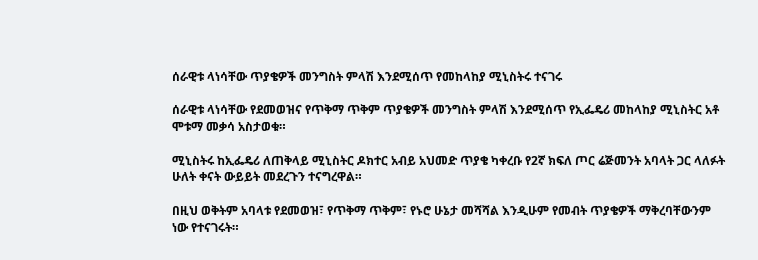ሰራዊቱ ላነሳቸው ጥያቄዎች መንግስት ምላሽ እንደሚሰጥ የመከላከያ ሚኒስትሩ ተናገሩ

ሰራዊቱ ላነሳቸው የደመወዝና የጥቅማ ጥቅም ጥያቄዎች መንግስት ምላሽ እንደሚሰጥ የኢፌዴሪ መከላከያ ሚኒስትር አቶ ሞቱማ መቃሳ አስታወቁ።

ሚኒስትሩ ከኢፌዴሪ ለጠቅላይ ሚኒስትር ዶክተር አብይ አህመድ ጥያቄ ካቀረቡ የ2ኛ ክፍለ ጦር ሬጅመንት አባላት ጋር ላለፉት ሁለት ቀናት ውይይት መደረጉን ተናግረዋል።

በዚህ ወቅትም አባላቱ የደመወዝ፣ የጥቅማ ጥቅም፣ የኑሮ ሁኔታ መሻሻል እንዲሁም የመብት ጥያቄዎች ማቅረባቸውንም ነው የተናገሩት።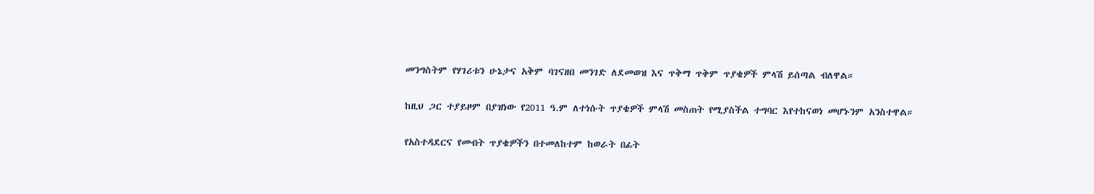መንግስትም የሃገሪቱን ሁኔታና አቅም ባገናዘበ መንገድ ለደመወዝ እና ጥቅማ ጥቅም ጥያቄዎች ምላሽ ይሰጣል ብለዋል።

ከዚህ ጋር ተያይዞም በያዝነው የ2011 ዓ.ም ለተነሱት ጥያቄዎች ምላሽ መስጠት የሚያስችል ተግባር እየተከናወነ መሆኑንም አንስተዋል።

የአስተዳደርና የመብት ጥያቄዎችን በተመለከተም ከወራት በፊት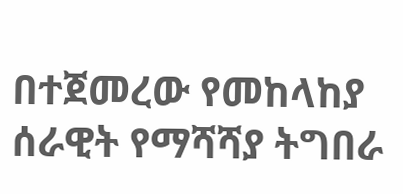በተጀመረው የመከላከያ ሰራዊት የማሻሻያ ትግበራ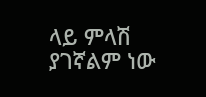ላይ ምላሽ ያገኛልም ነው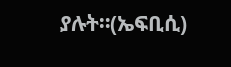ያሉት።(ኤፍቢሲ)